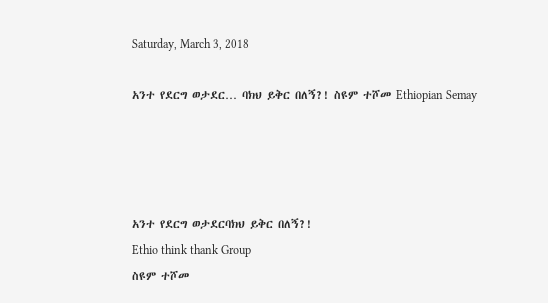Saturday, March 3, 2018

አንተ የደርግ ወታደር… ባክህ ይቅር በለኝ?! ስዩም ተሾመ Ethiopian Semay




አንተ የደርግ ወታደርባክህ ይቅር በለኝ?!
Ethio think thank Group
ስዩም ተሾመ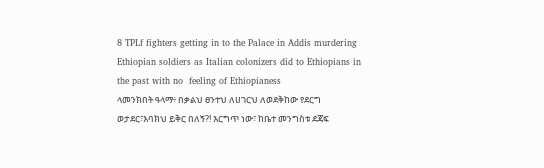8 TPLf fighters getting in to the Palace in Addis murdering Ethiopian soldiers as Italian colonizers did to Ethiopians in the past with no  feeling of Ethiopianess
ላመንክበት ዓላማ፥ በቃልህ ፀንተህ ለሀገርህ ለወደቅከው የደርግ ወታደር፣እባክህ ይቅር በለኝ?! እርግጥ ነው፣ ከቤተ መንግስቱ ደጃፍ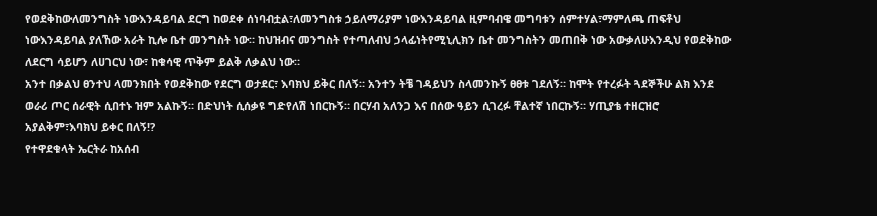የወደቅከውለመንግስት ነውእንዳይባል ደርግ ከወደቀ ሰነባብቷል፣ለመንግስቱ ኃይለማሪያም ነውእንዳይባል ዚምባብዌ መግባቱን ሰምተሃል፣ማምለጫ ጠፍቶህ ነውእንዳይባል ያለኸው አራት ኪሎ ቤተ መንግስት ነው። ከህዝብና መንግስት የተጣለብህ ኃላፊነትየሚኒሊክን ቤተ መንግስትን መጠበቅ ነው አውቃለሁእንዲህ የወደቅከው ለደርግ ሳይሆን ለሀገርህ ነው፣ ከቁሳዊ ጥቅም ይልቅ ለቃልህ ነው።
አንተ በቃልህ ፀንተህ ላመንክበት የወደቅከው የደርግ ወታደር፣ እባክህ ይቅር በለኝ። አንተን ትቼ ገዳይህን ስላመንኩኝ ፀፀቱ ገደለኝ። ከሞት የተረፉት ጓደኞችሁ ልክ እንደ ወራሪ ጦር ሰራዊት ሲበተኑ ዝም አልኩኝ። በድህነት ሲሰቃዩ ግድየለሽ ነበርኩኝ። በርሃብ አለንጋ እና በሰው ዓይን ሲገረፉ ቸልተኛ ነበርኩኝ። ሃጢያቴ ተዘርዝሮ አያልቅም፣እባክህ ይቀር በለኝ!?
የተዋደቁላት ኤርትራ ከአሰብ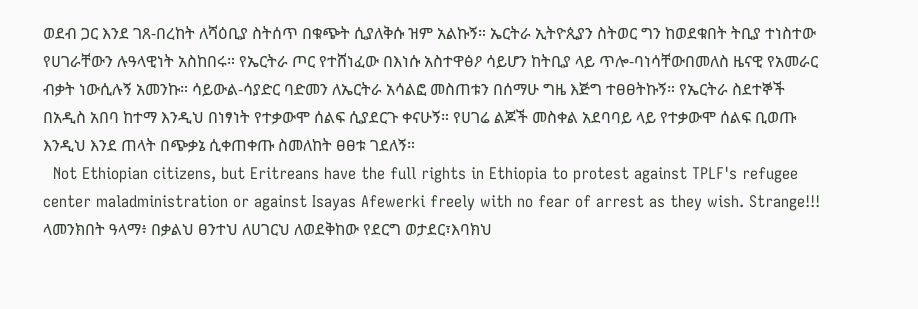ወደብ ጋር እንደ ገጸ-በረከት ለሻዕቢያ ስትሰጥ በቁጭት ሲያለቅሱ ዝም አልኩኝ። ኤርትራ ኢትዮጲያን ስትወር ግን ከወደቁበት ትቢያ ተነስተው የሀገራቸውን ሉዓላዊነት አስከበሩ። የኤርትራ ጦር የተሸነፈው በእነሱ አስተዋፅዖ ሳይሆን ከትቢያ ላይ ጥሎ-ባነሳቸውበመለስ ዜናዊ የአመራር ብቃት ነውሲሉኝ አመንኩ። ሳይውል-ሳያድር ባድመን ለኤርትራ አሳልፎ መስጠቱን በሰማሁ ግዜ እጅግ ተፀፀትኩኝ። የኤርትራ ስደተኞች በአዲስ አበባ ከተማ እንዲህ በነፃነት የተቃውሞ ሰልፍ ሲያደርጉ ቀናሁኝ። የሀገሬ ልጆች መስቀል አደባባይ ላይ የተቃውሞ ሰልፍ ቢወጡ እንዲህ እንደ ጠላት በጭቃኔ ሲቀጠቀጡ ስመለከት ፀፀቱ ገደለኝ።
  Not Ethiopian citizens, but Eritreans have the full rights in Ethiopia to protest against TPLF's refugee center maladministration or against Isayas Afewerki freely with no fear of arrest as they wish. Strange!!!
ላመንክበት ዓላማ፥ በቃልህ ፀንተህ ለሀገርህ ለወደቅከው የደርግ ወታደር፣እባክህ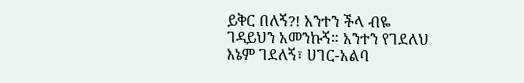ይቅር በለኝ?! አንተን ችላ ብዬ ገዳይህን አመንኩኝ። አንተን የገደለህ እኔም ገደለኝ፣ ሀገር-አልባ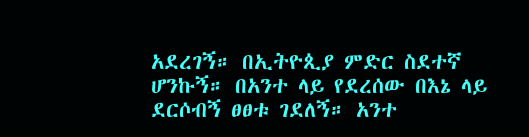አደረገኝ። በኢትዮጲያ ምድር ስደተኛ ሆንኩኝ። በአንተ ላይ የደረሰው በእኔ ላይ ደርሶብኝ ፀፀቱ ገደለኝ። አንተ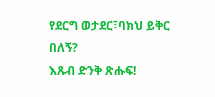የደርግ ወታደር፣ባክህ ይቅር በለኝ?
እጹብ ድንቅ ጽሑፍ!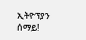ኢትዮፕያን ሰማይ!